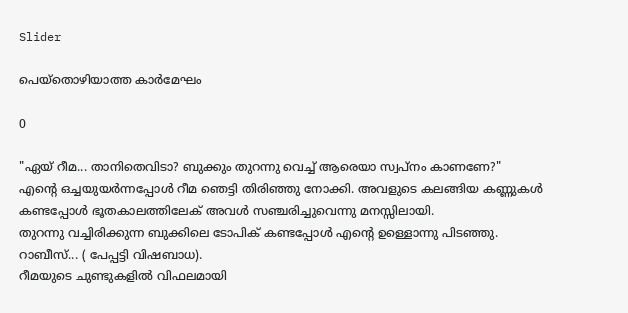Slider

പെയ്തൊഴിയാത്ത കാർമേഘം

0

"ഏയ് റീമ... താനിതെവിടാ? ബുക്കും തുറന്നു വെച്ച് ആരെയാ സ്വപ്നം കാണണേ?"
എന്റെ ഒച്ചയുയർന്നപ്പോൾ റീമ ഞെട്ടി തിരിഞ്ഞു നോക്കി. അവളുടെ കലങ്ങിയ കണ്ണുകൾ കണ്ടപ്പോൾ ഭൂതകാലത്തിലേക് അവൾ സഞ്ചരിച്ചുവെന്നു മനസ്സിലായി.
തുറന്നു വച്ചിരിക്കുന്ന ബുക്കിലെ ടോപിക് കണ്ടപ്പോൾ എന്റെ ഉള്ളൊന്നു പിടഞ്ഞു. റാബീസ്... ( പേപ്പട്ടി വിഷബാധ).
റീമയുടെ ചുണ്ടുകളിൽ വിഫലമായി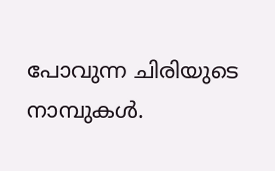പോവുന്ന ചിരിയുടെ നാമ്പുകൾ.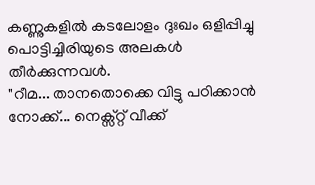കണ്ണുകളിൽ കടലോളം ദുഃഖം ഒളിപ്പിച്ചു പൊട്ടിച്ചിരിയുടെ അലകൾ തീർക്കുന്നവൾ.
"റീമ... താനതൊക്കെ വിട്ടു പഠിക്കാൻ നോക്ക്... നെക്സ്റ്റ് വീക്ക്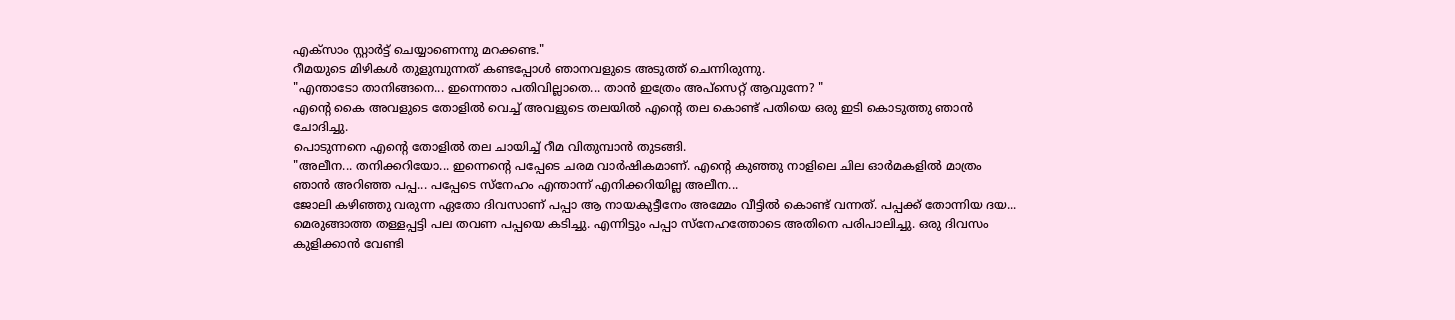എക്സാം സ്റ്റാർട്ട് ചെയ്യാണെന്നു മറക്കണ്ട."
റീമയുടെ മിഴികൾ തുളുമ്പുന്നത് കണ്ടപ്പോൾ ഞാനവളുടെ അടുത്ത് ചെന്നിരുന്നു.
"എന്താടോ താനിങ്ങനെ... ഇന്നെന്താ പതിവില്ലാതെ... താൻ ഇത്രേം അപ്സെറ്റ് ആവുന്നേ? "
എന്റെ കൈ അവളുടെ തോളിൽ വെച്ച് അവളുടെ തലയിൽ എന്റെ തല കൊണ്ട് പതിയെ ഒരു ഇടി കൊടുത്തു ഞാൻ ചോദിച്ചു.
പൊടുന്നനെ എന്റെ തോളിൽ തല ചായിച്ച് റീമ വിതുമ്പാൻ തുടങ്ങി.
"അലീന... തനിക്കറിയോ... ഇന്നെന്റെ പപ്പേടെ ചരമ വാർഷികമാണ്. എന്റെ കുഞ്ഞു നാളിലെ ചില ഓർമകളിൽ മാത്രം ഞാൻ അറിഞ്ഞ പപ്പ... പപ്പേടെ സ്നേഹം എന്താന്ന് എനിക്കറിയില്ല അലീന...
ജോലി കഴിഞ്ഞു വരുന്ന ഏതോ ദിവസാണ് പപ്പാ ആ നായകുട്ടീനേം അമ്മേം വീട്ടിൽ കൊണ്ട് വന്നത്. പപ്പക്ക് തോന്നിയ ദയ... മെരുങ്ങാത്ത തള്ളപ്പട്ടി പല തവണ പപ്പയെ കടിച്ചു. എന്നിട്ടും പപ്പാ സ്നേഹത്തോടെ അതിനെ പരിപാലിച്ചു. ഒരു ദിവസം കുളിക്കാൻ വേണ്ടി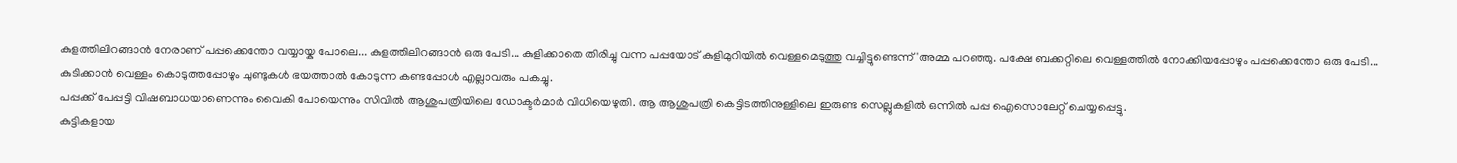കുളത്തിലിറങ്ങാൻ നേരാണ് പപ്പക്കെന്തോ വയ്യായ്ക പോലെ... കുളത്തിലിറങ്ങാൻ ഒരു പേടി... കുളിക്കാതെ തിരിച്ചു വന്ന പപ്പയോട് കുളിമുറിയിൽ വെള്ളമെടുത്തു വച്ചിട്ടുണ്ടെന്ന് 'അമ്മ പറഞ്ഞു. പക്ഷേ ബക്കറ്റിലെ വെള്ളത്തിൽ നോക്കിയപ്പോഴും പപ്പക്കെന്തോ ഒരു പേടി... കുടിക്കാൻ വെള്ളം കൊടുത്തപ്പോഴും ചുണ്ടുകൾ ഭയത്താൽ കോടുന്ന കണ്ടപ്പോൾ എല്ലാവരും പകച്ചു.
പപ്പക്ക് പേപ്പട്ടി വിഷബാധയാണെന്നും വൈകി പോയെന്നും സിവിൽ ആശുപത്രിയിലെ ഡോക്ടർമാർ വിധിയെഴുതി. ആ ആശുപത്രി കെട്ടിടത്തിനുള്ളിലെ ഇരുണ്ട സെല്ലുകളിൽ ഒന്നിൽ പപ്പ ഐസൊലേറ്റ് ചെയ്യപ്പെട്ടു.
കുട്ടികളായ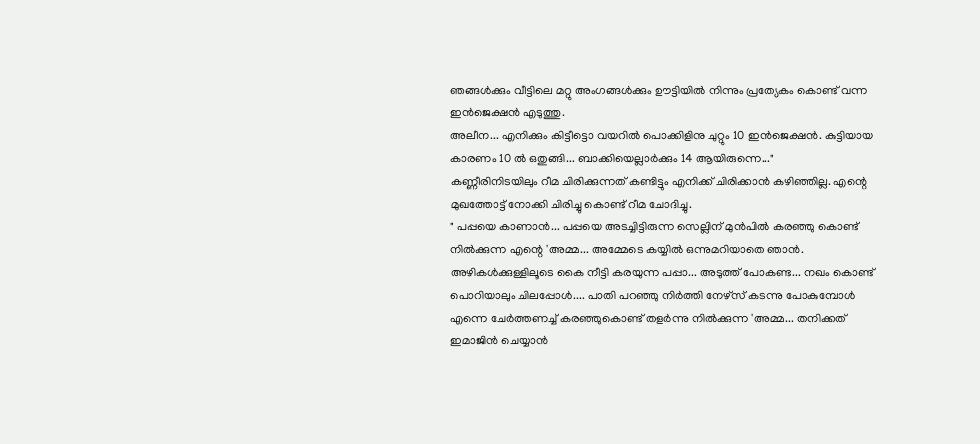ഞങ്ങൾക്കും വീട്ടിലെ മറ്റു അംഗങ്ങൾക്കും ഊട്ടിയിൽ നിന്നും പ്രത്യേകം കൊണ്ട് വന്ന ഇൻജെക്ഷൻ എടുത്തു.
അലീന... എനിക്കും കിട്ടീട്ടൊ വയറിൽ പൊക്കിളിനു ചുറ്റും 10 ഇൻജെക്ഷൻ. കുട്ടിയായ കാരണം 10 ൽ ഒതുങ്ങി... ബാക്കിയെല്ലാർക്കും 14 ആയിരുന്നെ..."
കണ്ണീരിനിടയിലും റീമ ചിരിക്കുന്നത് കണ്ടിട്ടും എനിക്ക് ചിരിക്കാൻ കഴിഞ്ഞില്ല. എന്റെ മുഖത്തോട്ട് നോക്കി ചിരിച്ചു കൊണ്ട് റീമ ചോദിച്ചു.
" പപ്പയെ കാണാൻ... പപ്പയെ അടച്ചിട്ടിരുന്ന സെല്ലിന് മുൻപിൽ കരഞ്ഞു കൊണ്ട് നിൽക്കുന്ന എന്റെ 'അമ്മ... അമ്മേടെ കയ്യിൽ ഒന്നുമറിയാതെ ഞാൻ. അഴികൾക്കുള്ളിലൂടെ കൈ നീട്ടി കരയുന്ന പപ്പാ... അടുത്ത് പോകണ്ട... നഖം കൊണ്ട് പൊറിയാലും ചിലപ്പോൾ.... പാതി പറഞ്ഞു നിർത്തി നേഴ്സ് കടന്നു പോകുമ്പോൾ എന്നെ ചേർത്തണച്ച് കരഞ്ഞുകൊണ്ട് തളർന്നു നിൽക്കുന്ന 'അമ്മ... തനിക്കത് ഇമാജിൻ ചെയ്യാൻ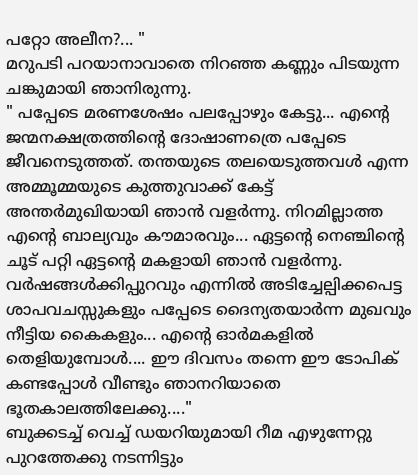പറ്റോ അലീന?... "
മറുപടി പറയാനാവാതെ നിറഞ്ഞ കണ്ണും പിടയുന്ന ചങ്കുമായി ഞാനിരുന്നു.
" പപ്പേടെ മരണശേഷം പലപ്പോഴും കേട്ടു... എന്റെ ജന്മനക്ഷത്രത്തിന്റെ ദോഷാണത്രെ പപ്പേടെ ജീവനെടുത്തത്. തന്തയുടെ തലയെടുത്തവൾ എന്ന അമ്മൂമ്മയുടെ കുത്തുവാക്ക് കേട്ട് അന്തർമുഖിയായി ഞാൻ വളർന്നു. നിറമില്ലാത്ത എന്റെ ബാല്യവും കൗമാരവും... ഏട്ടന്റെ നെഞ്ചിന്റെ ചൂട് പറ്റി ഏട്ടന്റെ മകളായി ഞാൻ വളർന്നു. വർഷങ്ങൾക്കിപ്പുറവും എന്നിൽ അടിച്ചേല്പിക്കപെട്ട ശാപവചസ്സുകളും പപ്പേടെ ദൈന്യതയാർന്ന മുഖവും നീട്ടിയ കൈകളും... എന്റെ ഓർമകളിൽ തെളിയുമ്പോൾ.... ഈ ദിവസം തന്നെ ഈ ടോപിക് കണ്ടപ്പോൾ വീണ്ടും ഞാനറിയാതെ ഭൂതകാലത്തിലേക്കു...."
ബുക്കടച്ച് വെച്ച് ഡയറിയുമായി റീമ എഴുന്നേറ്റു പുറത്തേക്കു നടന്നിട്ടും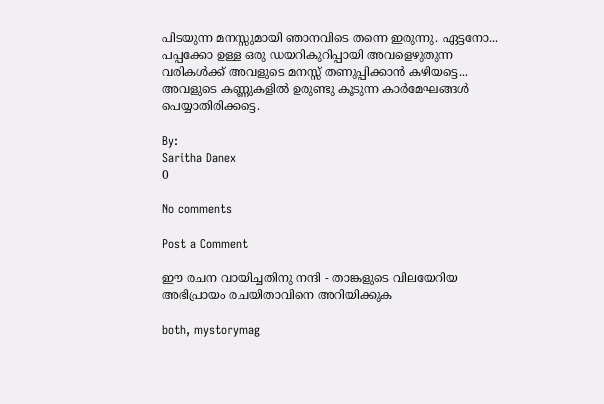പിടയുന്ന മനസ്സുമായി ഞാനവിടെ തന്നെ ഇരുന്നു. ഏട്ടനോ... പപ്പക്കോ ഉള്ള ഒരു ഡയറികുറിപ്പായി അവളെഴുതുന്ന വരികൾക്ക് അവളുടെ മനസ്സ് തണുപ്പിക്കാൻ കഴിയട്ടെ... അവളുടെ കണ്ണുകളിൽ ഉരുണ്ടു കൂടുന്ന കാർമേഘങ്ങൾ പെയ്യാതിരിക്കട്ടെ.

By:
Saritha Danex
0

No comments

Post a Comment

ഈ രചന വായിച്ചതിനു നന്ദി - താങ്കളുടെ വിലയേറിയ അഭിപ്രായം രചയിതാവിനെ അറിയിക്കുക

both, mystorymag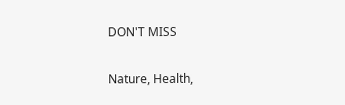DON'T MISS

Nature, Health,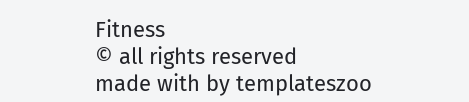Fitness
© all rights reserved
made with by templateszoo